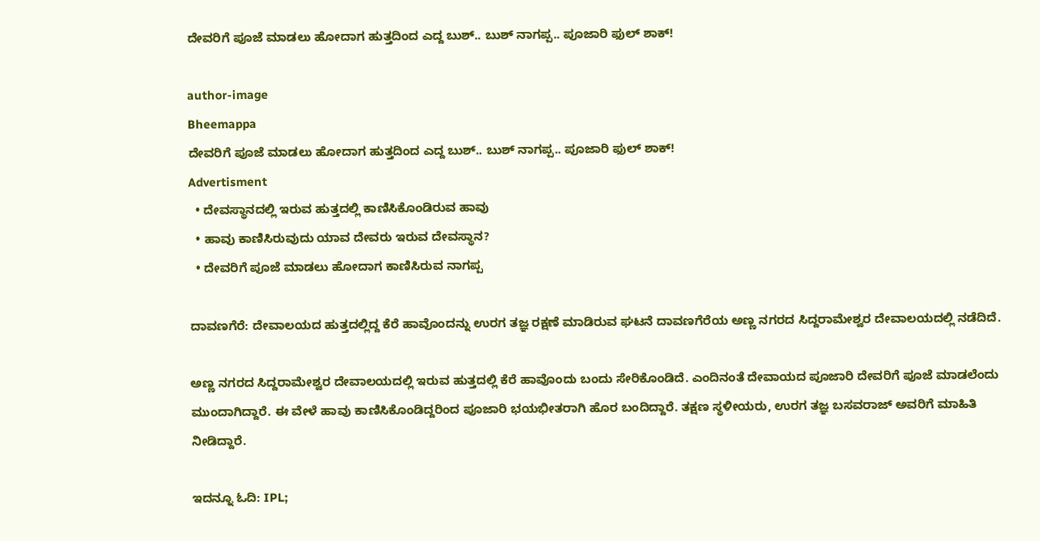ದೇವರಿಗೆ ಪೂಜೆ ಮಾಡಲು ಹೋದಾಗ ಹುತ್ತದಿಂದ ಎದ್ದ ಬುಶ್.. ಬುಶ್ ನಾಗಪ್ಪ.. ಪೂಜಾರಿ ಫುಲ್ ಶಾಕ್!

author-image
Bheemappa
ದೇವರಿಗೆ ಪೂಜೆ ಮಾಡಲು ಹೋದಾಗ ಹುತ್ತದಿಂದ ಎದ್ದ ಬುಶ್.. ಬುಶ್ ನಾಗಪ್ಪ.. ಪೂಜಾರಿ ಫುಲ್ ಶಾಕ್!
Advertisment
  • ದೇವಸ್ಥಾನದಲ್ಲಿ ಇರುವ ಹುತ್ತದಲ್ಲಿ ಕಾಣಿಸಿಕೊಂಡಿರುವ ಹಾವು
  • ಹಾವು ಕಾಣಿಸಿರುವುದು ಯಾವ ದೇವರು ಇರುವ ದೇವಸ್ಥಾನ?
  • ದೇವರಿಗೆ ಪೂಜೆ ಮಾಡಲು ಹೋದಾಗ ಕಾಣಿಸಿರುವ ನಾಗಪ್ಪ

ದಾವಣಗೆರೆ: ದೇವಾಲಯದ ಹುತ್ತದಲ್ಲಿದ್ದ ಕೆರೆ ಹಾವೊಂದನ್ನು ಉರಗ ತಜ್ಞ ರಕ್ಷಣೆ ಮಾಡಿರುವ ಘಟನೆ ದಾವಣಗೆರೆಯ ಅಣ್ಣ ನಗರದ ಸಿದ್ದರಾಮೇಶ್ವರ ದೇವಾಲಯದಲ್ಲಿ ನಡೆದಿದೆ.

ಅಣ್ಣ ನಗರದ ಸಿದ್ದರಾಮೇಶ್ವರ ದೇವಾಲಯದಲ್ಲಿ ಇರುವ ಹುತ್ತದಲ್ಲಿ ಕೆರೆ ಹಾವೊಂದು ಬಂದು ಸೇರಿಕೊಂಡಿದೆ. ಎಂದಿನಂತೆ ದೇವಾಯದ ಪೂಜಾರಿ ದೇವರಿಗೆ ಪೂಜೆ ಮಾಡಲೆಂದು ಮುಂದಾಗಿದ್ದಾರೆ. ಈ ವೇಳೆ ಹಾವು ಕಾಣಿಸಿಕೊಂಡಿದ್ದರಿಂದ ಪೂಜಾರಿ ಭಯಭೀತರಾಗಿ ಹೊರ ಬಂದಿದ್ದಾರೆ. ತಕ್ಷಣ ಸ್ಥಳೀಯರು, ಉರಗ ತಜ್ಞ ಬಸವರಾಜ್ ಅವರಿಗೆ ಮಾಹಿತಿ ನೀಡಿದ್ದಾರೆ.

ಇದನ್ನೂ ಓದಿ: IPL;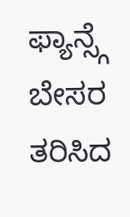ಫ್ಯಾನ್ಸ್ಗೆ ಬೇಸರ ತರಿಸಿದ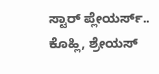ಸ್ಟಾರ್ ಪ್ಲೇಯರ್ಸ್.. ಕೊಹ್ಲಿ, ಶ್ರೇಯಸ್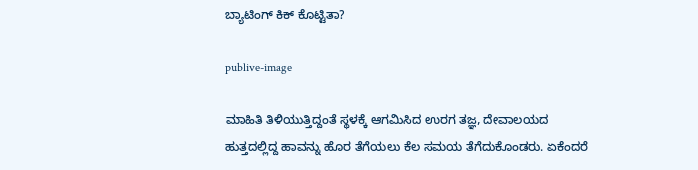ಬ್ಯಾಟಿಂಗ್ ಕಿಕ್ ಕೊಟ್ಟಿತಾ?

publive-image

ಮಾಹಿತಿ ತಿಳಿಯುತ್ತಿದ್ದಂತೆ ಸ್ಥಳಕ್ಕೆ ಆಗಮಿಸಿದ ಉರಗ ತಜ್ಞ, ದೇವಾಲಯದ ಹುತ್ತದಲ್ಲಿದ್ದ ಹಾವನ್ನು ಹೊರ ತೆಗೆಯಲು ಕೆಲ ಸಮಯ ತೆಗೆದುಕೊಂಡರು. ಏಕೆಂದರೆ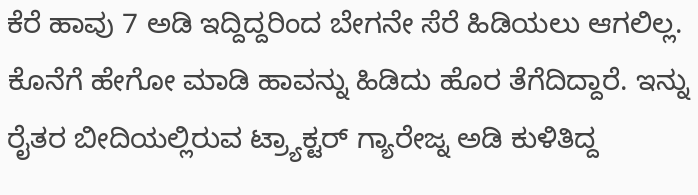ಕೆರೆ ಹಾವು 7 ಅಡಿ ಇದ್ದಿದ್ದರಿಂದ ಬೇಗನೇ ಸೆರೆ ಹಿಡಿಯಲು ಆಗಲಿಲ್ಲ. ಕೊನೆಗೆ ಹೇಗೋ ಮಾಡಿ ಹಾವನ್ನು ಹಿಡಿದು ಹೊರ ತೆಗೆದಿದ್ದಾರೆ. ಇನ್ನು ರೈತರ ಬೀದಿಯಲ್ಲಿರುವ ಟ್ರ್ಯಾಕ್ಟರ್ ಗ್ಯಾರೇಜ್ನ ಅಡಿ ಕುಳಿತಿದ್ದ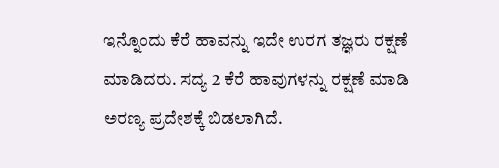ಇನ್ನೊಂದು ಕೆರೆ ಹಾವನ್ನು ಇದೇ ಉರಗ ತಜ್ಞರು ರಕ್ಷಣೆ ಮಾಡಿದರು. ಸದ್ಯ 2 ಕೆರೆ ಹಾವುಗಳನ್ನು ರಕ್ಷಣೆ ಮಾಡಿ ಅರಣ್ಯ ಪ್ರದೇಶಕ್ಕೆ ಬಿಡಲಾಗಿದೆ.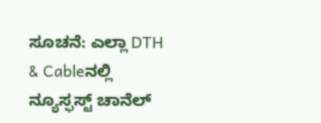ಸೂಚನೆ: ಎಲ್ಲಾ DTH & Cableನಲ್ಲಿ ನ್ಯೂಸ್ಫಸ್ಟ್ ಚಾನೆಲ್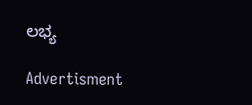ಲಭ್ಯ

Advertisment